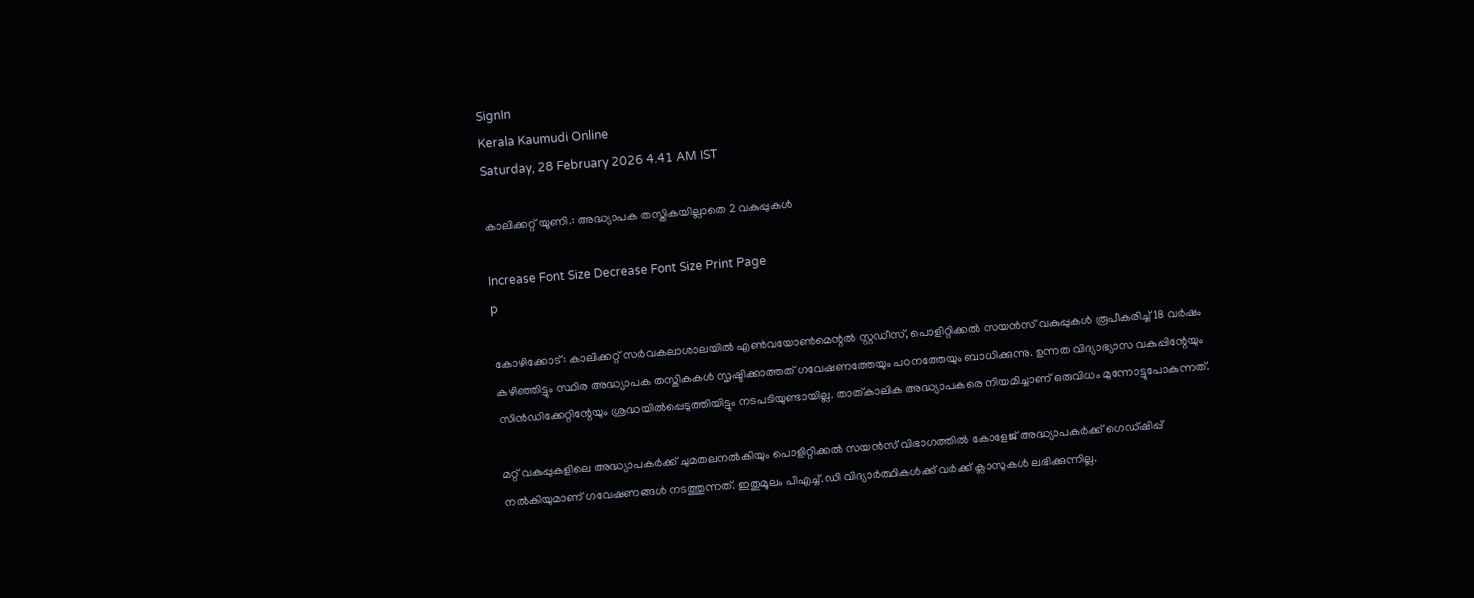SignIn
Kerala Kaumudi Online
Saturday, 28 February 2026 4.41 AM IST

കാലിക്കറ്റ് യൂണി.: അദ്ധ്യാപക തസ്തികയില്ലാതെ 2 വകുപ്പുകൾ

Increase Font Size Decrease Font Size Print Page
p

കോഴിക്കോട്: കാലിക്കറ്റ് സർവകലാശാലയിൽ എൺവയോൺമെന്റൽ സ്റ്റഡീസ്, പൊളിറ്റിക്കൽ സയൻസ് വകുപ്പുകൾ രൂപീകരിച്ച് 18 വർഷം കഴിഞ്ഞിട്ടും സ്ഥിര അദ്ധ്യാപക തസ്തികകൾ സൃഷ്ടിക്കാത്തത് ഗവേഷണത്തേയും പഠനത്തേയും ബാധിക്കുന്നു. ഉന്നത വിദ്യാഭ്യാസ വകുപ്പിന്റേയും സിൻഡിക്കേറ്റിന്റേയും ശ്രദ്ധയിൽപ്പെടുത്തിയിട്ടും നടപടിയുണ്ടായില്ല. താത്കാലിക അദ്ധ്യാപകരെ നിയമിച്ചാണ് ഒരുവിധം മുന്നോട്ടുപോകുന്നത്.

മറ്റ് വകുപ്പുകളിലെ അദ്ധ്യാപകർക്ക് ചുമതലനൽകിയും പൊളിറ്റിക്കൽ സയൻസ് വിഭാഗത്തിൽ കോളേജ് അദ്ധ്യാപകർക്ക് ഗെഡ്ഷിപ്പ് നൽകിയുമാണ് ഗവേഷണങ്ങൾ നടത്തുന്നത്. ഇതുമൂലം പിഎച്ച്.ഡി വിദ്യാർത്ഥികൾക്ക് വർക്ക് ക്ലാസുകൾ ലഭിക്കുന്നില്ല.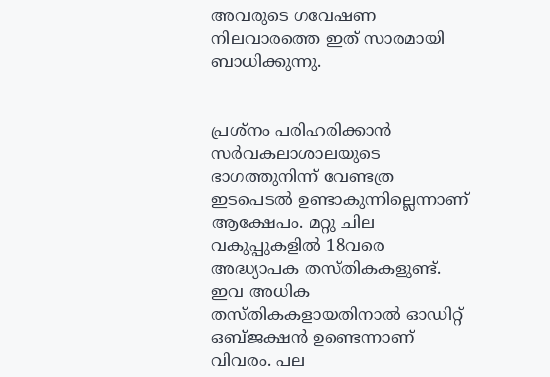അവരുടെ ഗവേഷണ നിലവാരത്തെ ഇത് സാരമായി ബാധിക്കുന്നു.


പ്രശ്നം പരിഹരിക്കാൻ സർവകലാശാലയുടെ ഭാഗത്തുനിന്ന് വേണ്ടത്ര ഇടപെടൽ ഉണ്ടാകുന്നില്ലെന്നാണ് ആക്ഷേപം. മറ്റു ചില വകുപ്പുകളിൽ 18വരെ അദ്ധ്യാപക തസ്തികകളുണ്ട്. ഇവ അധിക തസ്തികകളായതിനാൽ ഓഡിറ്റ് ഒബ്ജക്ഷൻ ഉണ്ടെന്നാണ് വിവരം. പല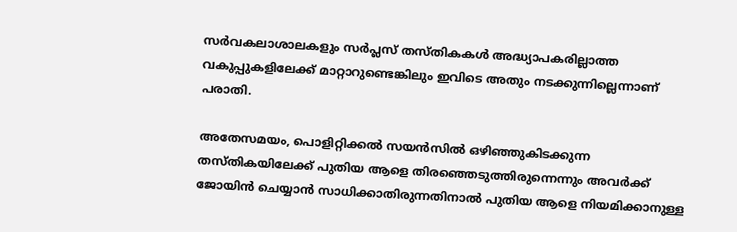സർവകലാശാലകളും സ‌ർപ്ലസ് തസ്തികകൾ അദ്ധ്യാപകരില്ലാത്ത വകുപ്പുകളിലേക്ക് മാറ്റാറുണ്ടെങ്കിലും ഇവിടെ അതും നടക്കുന്നില്ലെന്നാണ് പരാതി.

അതേസമയം, പൊളിറ്റിക്കൽ സയൻസിൽ ഒഴിഞ്ഞുകിടക്കുന്ന തസ്തികയിലേക്ക് പുതിയ ആളെ തിരഞ്ഞെടുത്തിരുന്നെന്നും അവർക്ക് ജോയിൻ ചെയ്യാൻ സാധിക്കാതിരുന്നതിനാൽ പുതിയ ആളെ നിയമിക്കാനുള്ള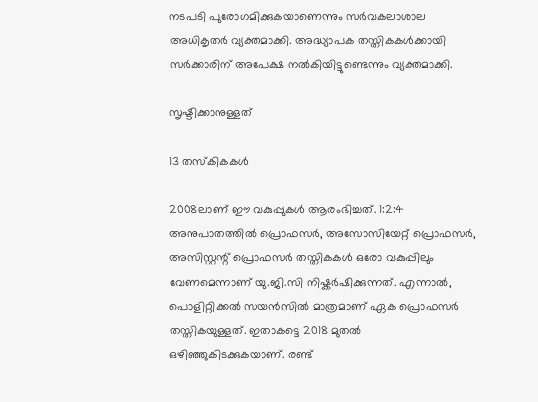നടപടി പുരോഗമിക്കുകയാണെന്നും സർവകലാശാല അധികൃതർ വ്യക്തമാക്കി. അദ്ധ്യാപക തസ്തികകൾക്കായി സർക്കാരിന് അപേക്ഷ നൽകിയിട്ടുണ്ടെന്നും വ്യക്തമാക്കി.

സൃഷ്ടിക്കാനുള്ളത്

13 തസ്കികകൾ

2008ലാണ് ഈ വകുപ്പുകൾ ആരംഭിച്ചത്. 1:2:4 അനുപാതത്തിൽ പ്രൊഫസർ, അസോസിയേറ്റ് പ്രൊഫസർ, അസിസ്റ്റന്റ് പ്രൊഫസർ തസ്തികകൾ ഒരോ വകുപ്പിലും വേണമെന്നാണ് യു.ജി.സി നിഷ്കർഷിക്കുന്നത്. എന്നാൽ, പൊളിറ്റിക്കൽ സയൻസിൽ മാത്രമാണ് ഏക പ്രൊഫസർ തസ്തികയുള്ളത്. ഇതാകട്ടെ 2018 മുതൽ ഒഴിഞ്ഞുകിടക്കുകയാണ്. രണ്ട്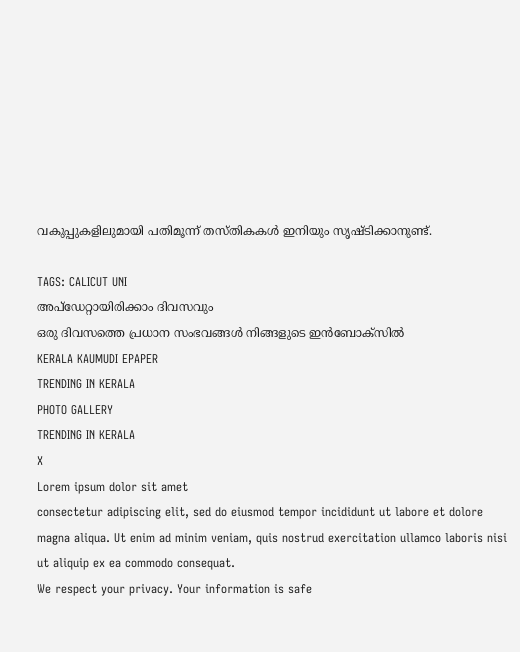വകുപ്പുകളിലുമായി പതിമൂന്ന് തസ്തികകൾ ഇനിയും സൃഷ്ടിക്കാനുണ്ട്.

TAGS: CALICUT UNI
അപ്ഡേറ്റായിരിക്കാം ദിവസവും
ഒരു ദിവസത്തെ പ്രധാന സംഭവങ്ങൾ നിങ്ങളുടെ ഇൻബോക്സിൽ
KERALA KAUMUDI EPAPER
TRENDING IN KERALA
PHOTO GALLERY
TRENDING IN KERALA
X
Lorem ipsum dolor sit amet
consectetur adipiscing elit, sed do eiusmod tempor incididunt ut labore et dolore magna aliqua. Ut enim ad minim veniam, quis nostrud exercitation ullamco laboris nisi ut aliquip ex ea commodo consequat.
We respect your privacy. Your information is safe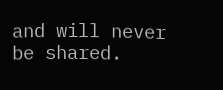and will never be shared.